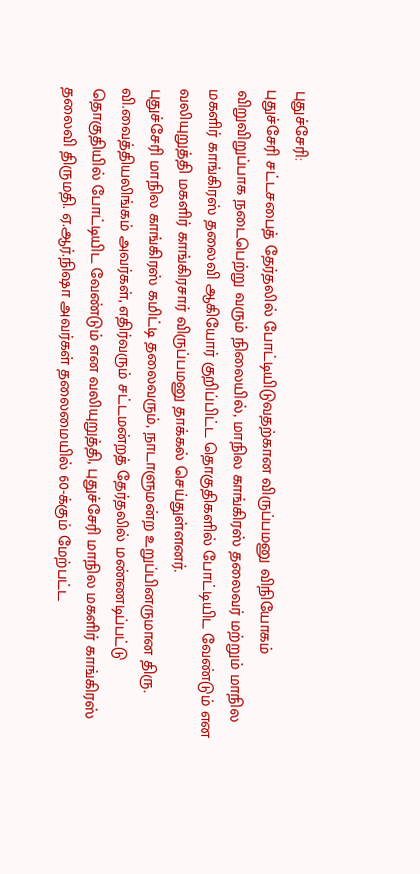புதுச்சேரி:
புதுச்சேரி சட்டசபைத் தேர்தலில் போட்டியிடுவதற்கான விருப்பமனு விநியோகம் விறுவிறுப்பாக நடைபெற்று வரும் நிலையில், மாநில காங்கிரஸ் தலைவர் மற்றும் மாநில மகளிர் காங்கிரஸ் தலைவி ஆகியோர் குறிப்பிட்ட தொகுதிகளில் போட்டியிட வேண்டும் என வலியுறுத்தி மகளிர் காங்கிரசார் விருப்பமனு தாக்கல் செய்துள்ளனர்.
புதுச்சேரி மாநில காங்கிரஸ் கமிட்டி தலைவரும், நாடாளுமன்ற உறுப்பினருமான திரு. வி.வைத்தியலிங்கம் அவர்கள், எதிர்வரும் சட்டமன்றத் தேர்தலில் மண்ணடிப்பட்டு தொகுதியில் போட்டியிட வேண்டும் என வலியுறுத்தி, புதுச்சேரி மாநில மகளிர் காங்கிரஸ் தலைவி திருமதி. ஏ.ஆர்.நிஷா அவர்கள் தலைமையில் 60-க்கும் மேற்பட்ட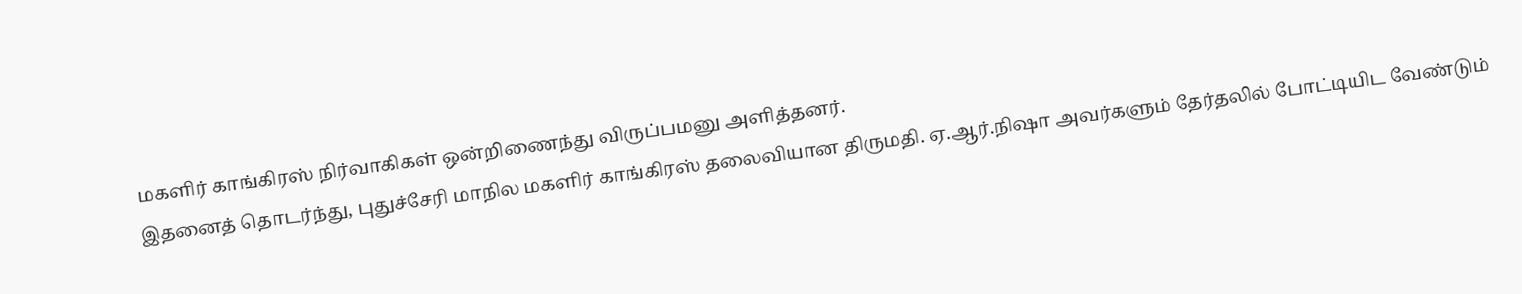மகளிர் காங்கிரஸ் நிர்வாகிகள் ஒன்றிணைந்து விருப்பமனு அளித்தனர்.
இதனைத் தொடர்ந்து, புதுச்சேரி மாநில மகளிர் காங்கிரஸ் தலைவியான திருமதி. ஏ.ஆர்.நிஷா அவர்களும் தேர்தலில் போட்டியிட வேண்டும்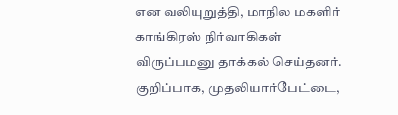என வலியுறுத்தி, மாநில மகளிர் காங்கிரஸ் நிர்வாகிகள் விருப்பமனு தாக்கல் செய்தனர். குறிப்பாக, முதலியார்பேட்டை,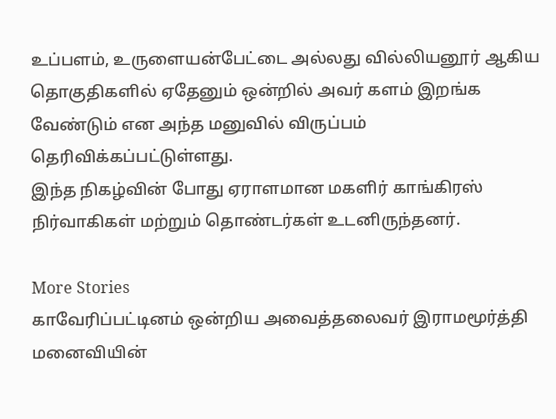உப்பளம், உருளையன்பேட்டை அல்லது வில்லியனூர் ஆகிய தொகுதிகளில் ஏதேனும் ஒன்றில் அவர் களம் இறங்க வேண்டும் என அந்த மனுவில் விருப்பம் தெரிவிக்கப்பட்டுள்ளது.
இந்த நிகழ்வின் போது ஏராளமான மகளிர் காங்கிரஸ் நிர்வாகிகள் மற்றும் தொண்டர்கள் உடனிருந்தனர்.

More Stories
காவேரிப்பட்டினம் ஒன்றிய அவைத்தலைவர் இராமமூர்த்தி மனைவியின்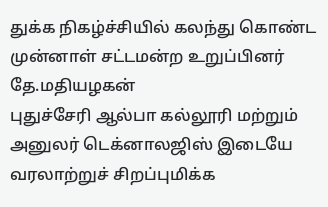துக்க நிகழ்ச்சியில் கலந்து கொண்ட முன்னாள் சட்டமன்ற உறுப்பினர் தே.மதியழகன்
புதுச்சேரி ஆல்பா கல்லூரி மற்றும் அனுலர் டெக்னாலஜிஸ் இடையே வரலாற்றுச் சிறப்புமிக்க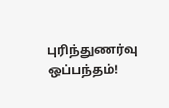புரிந்துணர்வு ஒப்பந்தம்!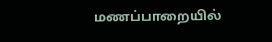மணப்பாறையில்